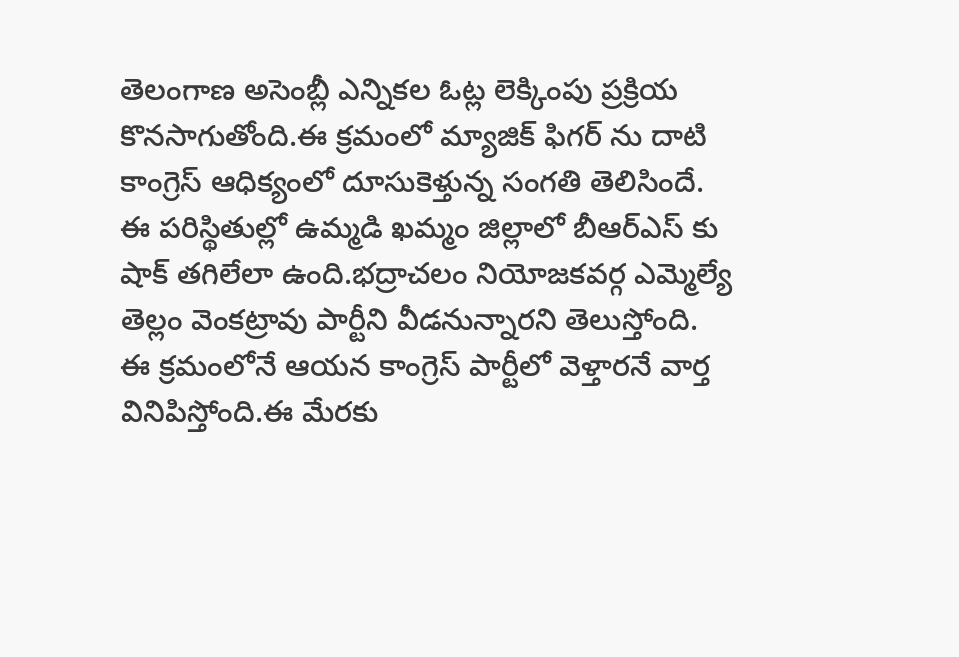తెలంగాణ అసెంబ్లీ ఎన్నికల ఓట్ల లెక్కింపు ప్రక్రియ కొనసాగుతోంది.ఈ క్రమంలో మ్యాజిక్ ఫిగర్ ను దాటి కాంగ్రెస్ ఆధిక్యంలో దూసుకెళ్తున్న సంగతి తెలిసిందే.
ఈ పరిస్థితుల్లో ఉమ్మడి ఖమ్మం జిల్లాలో బీఆర్ఎస్ కు షాక్ తగిలేలా ఉంది.భద్రాచలం నియోజకవర్గ ఎమ్మెల్యే తెల్లం వెంకట్రావు పార్టీని వీడనున్నారని తెలుస్తోంది.
ఈ క్రమంలోనే ఆయన కాంగ్రెస్ పార్టీలో వెళ్తారనే వార్త వినిపిస్తోంది.ఈ మేరకు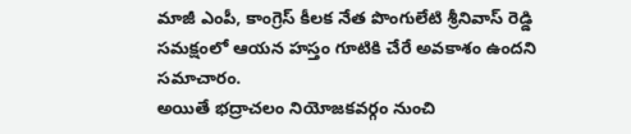మాజీ ఎంపీ, కాంగ్రెస్ కీలక నేత పొంగులేటి శ్రీనివాస్ రెడ్డి సమక్షంలో ఆయన హస్తం గూటికి చేరే అవకాశం ఉందని సమాచారం.
అయితే భద్రాచలం నియోజకవర్గం నుంచి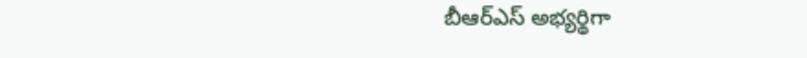బీఆర్ఎస్ అభ్యర్థిగా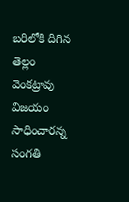బరిలోకి దిగిన తెల్లం వెంకట్రావు విజయం సాధించారన్న సంగతి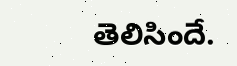తెలిసిందే.